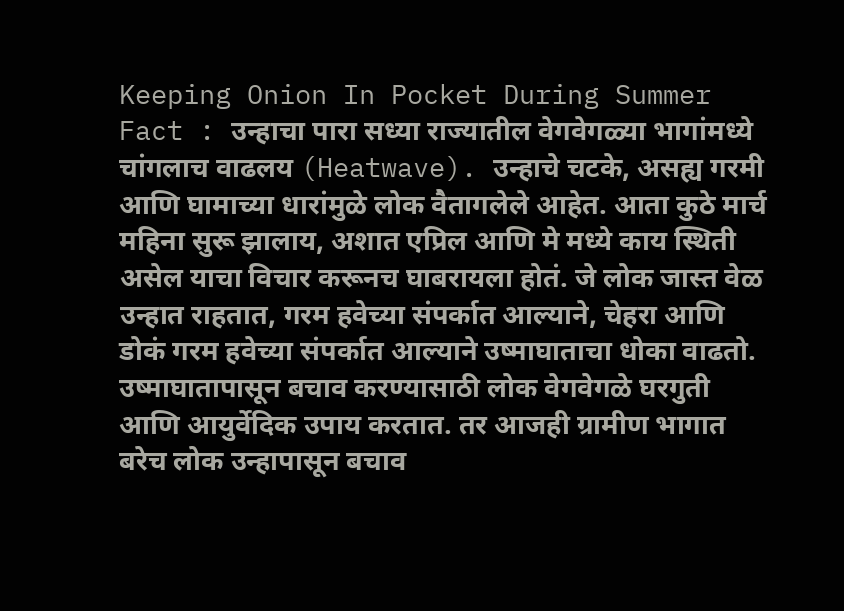Keeping Onion In Pocket During Summer Fact : उन्हाचा पारा सध्या राज्यातील वेगवेगळ्या भागांमध्ये चांगलाच वाढलय (Heatwave). उन्हाचे चटके, असह्य गरमी आणि घामाच्या धारांमुळे लोक वैतागलेले आहेत. आता कुठे मार्च महिना सुरू झालाय, अशात एप्रिल आणि मे मध्ये काय स्थिती असेल याचा विचार करूनच घाबरायला होतं. जे लोक जास्त वेळ उन्हात राहतात, गरम हवेच्या संपर्कात आल्याने, चेहरा आणि डोकं गरम हवेच्या संपर्कात आल्याने उष्माघाताचा धोका वाढतो. उष्माघातापासून बचाव करण्यासाठी लोक वेगवेगळे घरगुती आणि आयुर्वेदिक उपाय करतात. तर आजही ग्रामीण भागात बरेच लोक उन्हापासून बचाव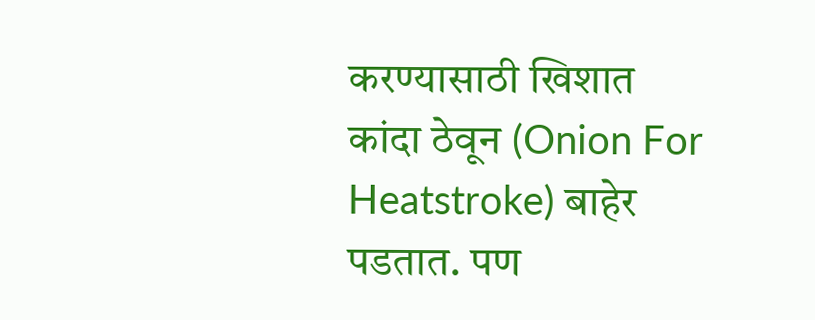करण्यासाठी खिशात कांदा ठेवून (Onion For Heatstroke) बाहेर पडतात. पण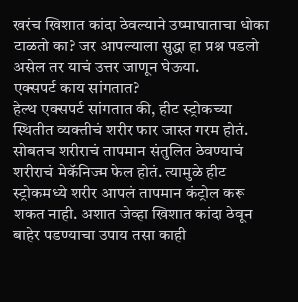खरंच खिशात कांदा ठेवल्याने उष्माघाताचा धोका टाळतो का? जर आपल्याला सुद्धा हा प्रश्न पडलो असेल तर याचं उत्तर जाणून घेऊया.
एक्सपर्ट काय सांगतात?
हेल्थ एक्सपर्ट सांगतात की, हीट स्ट्रोकच्या स्थितीत व्यक्तीचं शरीर फार जास्त गरम होतं. सोबतच शरीराचं तापमान संतुलित ठेवण्याचं शरीराचं मेकॅनिज्म फेल होतं. त्यामुळे हीट स्ट्रोकमध्ये शरीर आपलं तापमान कंट्रोल करू शकत नाही. अशात जेव्हा खिशात कांदा ठेवून बाहेर पडण्याचा उपाय तसा काही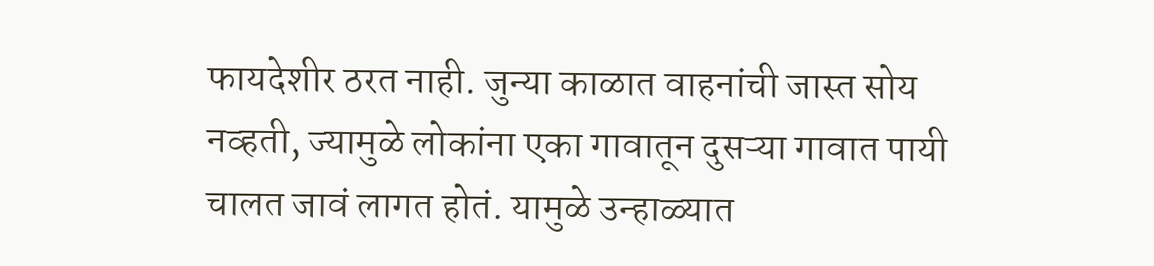फायदेशीर ठरत नाही. जुन्या काळात वाहनांची जास्त सोय नव्हती, ज्यामुळे लोकांना एका गावातून दुसऱ्या गावात पायी चालत जावं लागत होतं. यामुळे उन्हाळ्यात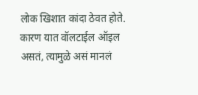लोक खिशात कांदा ठेवत होते. कारण यात वॉलटाईल ऑइल असतं, त्यामुळे असं मानलं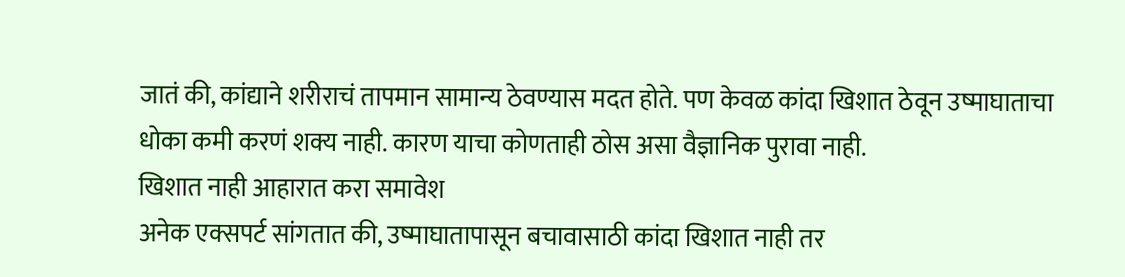जातं की, कांद्याने शरीराचं तापमान सामान्य ठेवण्यास मदत होते. पण केवळ कांदा खिशात ठेवून उष्माघाताचा धोका कमी करणं शक्य नाही. कारण याचा कोणताही ठोस असा वैज्ञानिक पुरावा नाही.
खिशात नाही आहारात करा समावेश
अनेक एक्सपर्ट सांगतात की, उष्माघातापासून बचावासाठी कांदा खिशात नाही तर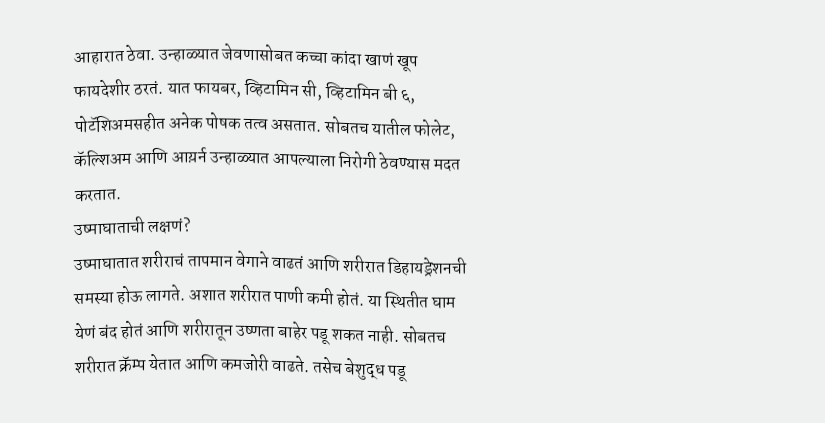आहारात ठेवा. उन्हाळ्यात जेवणासोबत कच्चा कांदा खाणं खूप फायदेशीर ठरतं. यात फायबर, व्हिटामिन सी, व्हिटामिन बी ६, पोटॅशिअमसहीत अनेक पोषक तत्व असतात. सोबतच यातील फोलेट, कॅल्शिअम आणि आय़र्न उन्हाळ्यात आपल्याला निरोगी ठेवण्यास मदत करतात.
उष्माघाताची लक्षणं?
उष्माघातात शरीराचं तापमान वेगाने वाढतं आणि शरीरात डिहायड्रेशनची समस्या होऊ लागते. अशात शरीरात पाणी कमी होतं. या स्थितीत घाम येणं बंद होतं आणि शरीरातून उष्णता बाहेर पडू शकत नाही. सोबतच शरीरात क्रॅम्प येतात आणि कमजोरी वाढते. तसेच बेशुद्ध पडू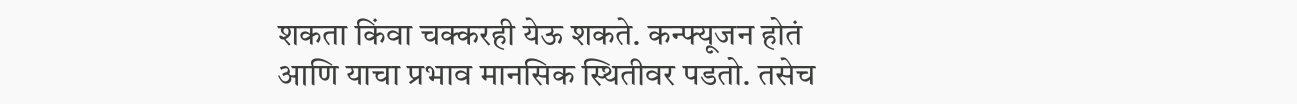शकता किंवा चक्करही येऊ शकते. कन्फ्यूजन होतं आणि याचा प्रभाव मानसिक स्थितीवर पडतो. तसेच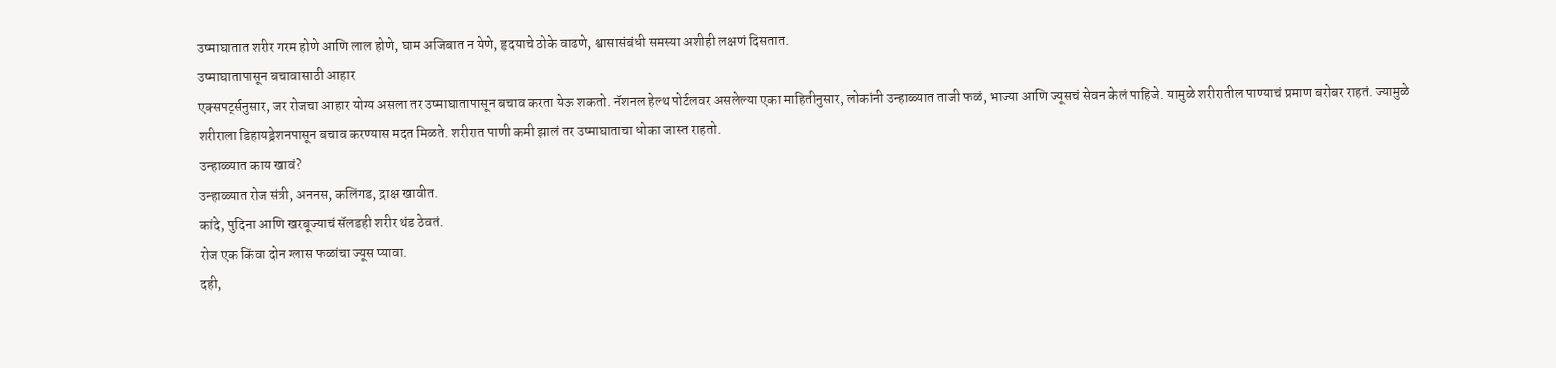उष्माघातात शरीर गरम होणे आणि लाल होणे, घाम अजिबात न येणे, हृदयाचे ठोके वाढणे, श्वासासंबंधी समस्या अशीही लक्षणं दिसतात.
उष्माघातापासून बचावासाठी आहार
एक्सपर्ट्सनुसार, जर रोजचा आहार योग्य असला तर उष्माघातापासून बचाव करता येऊ शकतो. नॅशनल हेल्थ पोर्टलवर असलेल्या एका माहितीनुसार, लोकांनी उन्हाळ्यात ताजी फळं, भाज्या आणि ज्यूसचं सेवन केलं पाहिजे. यामुळे शरीरातील पाण्याचं प्रमाण बरोबर राहतं. ज्यामुळे शरीराला डिहायड्रेशनपासून बचाव करण्यास मदत मिळते. शरीरात पाणी कमी झालं तर उष्माघाताचा धोका जास्त राहतो.
उन्हाळ्यात काय खावं?
उन्हाळ्यात रोज संत्री, अननस, कलिंगड, द्राक्ष खावीत.
कांदे, पुदिना आणि खरबूज्याचं सॅलडही शरीर थंड ठेवतं.
रोज एक किंवा दोन ग्लास फळांचा ज्यूस प्यावा.
दही,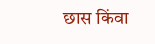छास किंवा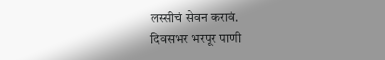लस्सीचं सेवन करावं.
दिवसभर भरपूर पाणी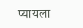प्यायला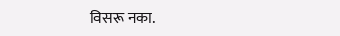विसरू नका.